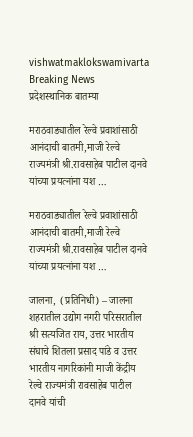vishwatmaklokswamivarta
Breaking News
प्रदेशस्थानिक बातम्या

मराठवाड्यातील रेल्वे प्रवाशांसाठी आनंदाची बातमी,माजी रेल्वे राज्यमंत्री श्री.रावसाहेब पाटील दानवे यांच्या प्रयत्नांना यश …

मराठवाड्यातील रेल्वे प्रवाशांसाठी आनंदाची बातमी,माजी रेल्वे राज्यमंत्री श्री.रावसाहेब पाटील दानवे यांच्या प्रयत्नांना यश …

जालना,  (प्रतिनिधी) – जालना शहरातील उद्योग नगरी परिसरातील श्री सत्यजित राय, उत्तर भारतीय संघाचे शितला प्रसाद पांडे व उत्तर भारतीय नागरिकांनी माजी केंद्रीय रेल्वे राज्यमंत्री रावसाहेब पाटील दानवे यांची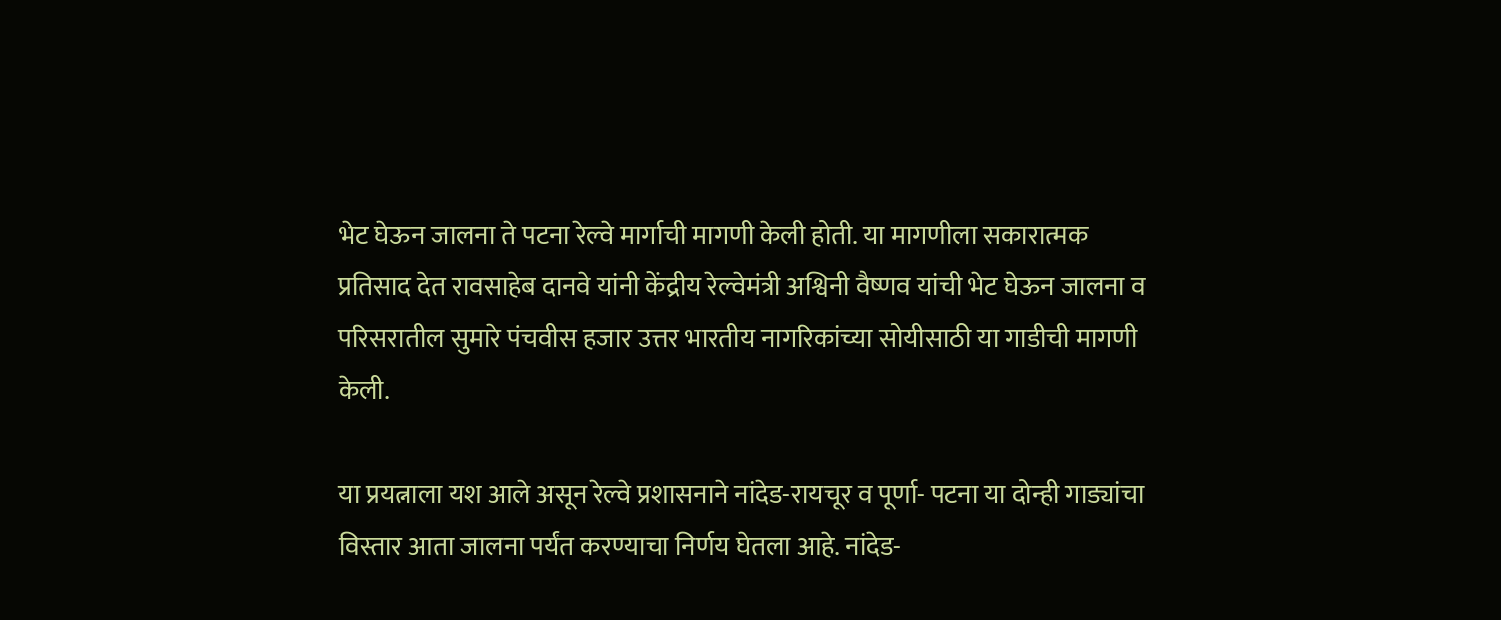भेट घेऊन जालना ते पटना रेल्वे मार्गाची मागणी केली होती. या मागणीला सकारात्मक प्रतिसाद देत रावसाहेब दानवे यांनी केंद्रीय रेल्वेमंत्री अश्विनी वैष्णव यांची भेट घेऊन जालना व परिसरातील सुमारे पंचवीस हजार उत्तर भारतीय नागरिकांच्या सोयीसाठी या गाडीची मागणी केली.

या प्रयत्नाला यश आले असून रेल्वे प्रशासनाने नांदेड-रायचूर व पूर्णा- पटना या दोन्ही गाड्यांचा विस्तार आता जालना पर्यंत करण्याचा निर्णय घेतला आहे. नांदेड-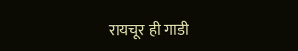रायचूर ही गाडी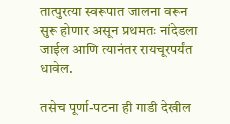तात्पुरत्या स्वरूपात जालना वरून सुरू होणार असून प्रथमतः नांदेडला जाईल आणि त्यानंतर रायचूरपर्यंत धावेल.

तसेच पूर्णा-पटना ही गाडी देखील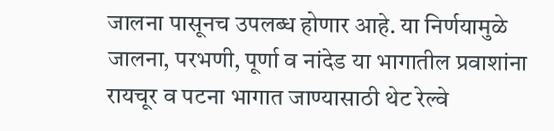जालना पासूनच उपलब्ध होणार आहे. या निर्णयामुळे जालना, परभणी, पूर्णा व नांदेड या भागातील प्रवाशांना रायचूर व पटना भागात जाण्यासाठी थेट रेल्वे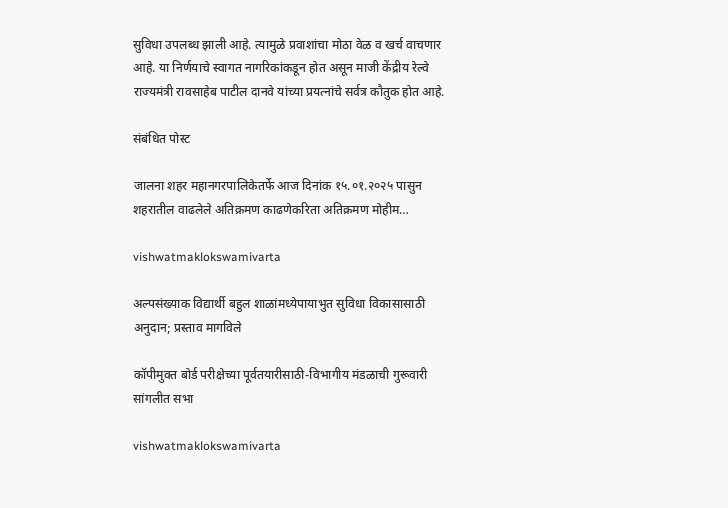सुविधा उपलब्ध झाली आहे. त्यामुळे प्रवाशांचा मोठा वेळ व खर्च वाचणार आहे. या निर्णयाचे स्वागत नागरिकांकडून होत असून माजी केंद्रीय रेल्वे राज्यमंत्री रावसाहेब पाटील दानवे यांच्या प्रयत्नांचे सर्वत्र कौतुक होत आहे.

संबंधित पोस्ट

जालना शहर महानगरपालिकेतर्फे आज दिनांक १५.०१.२०२५ पासुन शहरातील वाढलेले अतिक्रमण काढणेकरिता अतिक्रमण मोहीम…

vishwatmaklokswamivarta

अल्पसंख्याक विद्यार्थी बहुल शाळांमध्येपायाभुत सुविधा विकासासाठी अनुदान; प्रस्ताव मागविले

कॉपीमुक्त बोर्ड परीक्षेच्या पूर्वतयारीसाठी-विभागीय मंडळाची गुरूवारी सांगलीत सभा

vishwatmaklokswamivarta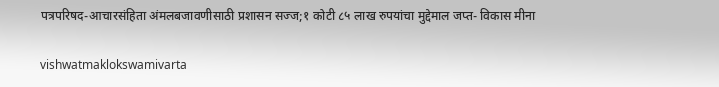पत्रपरिषद-आचारसंहिता अंमलबजावणीसाठी प्रशासन सज्ज;१ कोटी ८५ लाख रुपयांचा मुद्देमाल जप्त- विकास मीना

vishwatmaklokswamivarta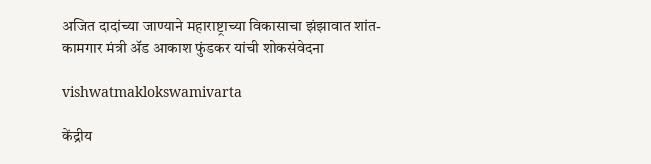अजित दादांच्या जाण्याने महाराष्ट्राच्या विकासाचा झंझावात शांत-कामगार मंत्री ॲड आकाश फुंडकर यांची शोकसंवेदना

vishwatmaklokswamivarta

केंद्रीय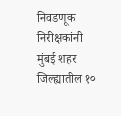निवडणूक निरीक्षकांनी मुंबई शहर जिल्ह्यातील १०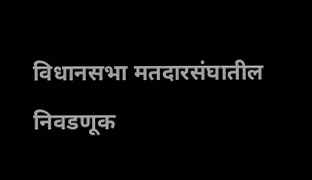विधानसभा मतदारसंघातील निवडणूक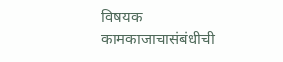विषयक कामकाजाचासंबंधीची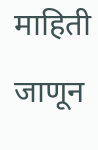माहिती जाणून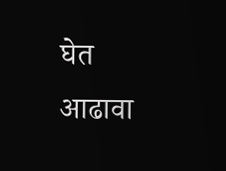घेत आढावा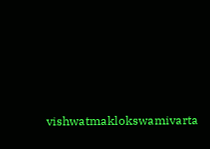vishwatmaklokswamivarta